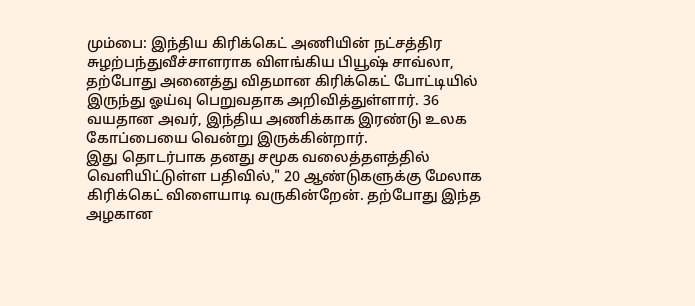மும்பை: இந்திய கிரிக்கெட் அணியின் நட்சத்திர சுழற்பந்துவீச்சாளராக விளங்கிய பியூஷ் சாவ்லா, தற்போது அனைத்து விதமான கிரிக்கெட் போட்டியில் இருந்து ஓய்வு பெறுவதாக அறிவித்துள்ளார். 36 வயதான அவர், இந்திய அணிக்காக இரண்டு உலக கோப்பையை வென்று இருக்கின்றார்.
இது தொடர்பாக தனது சமூக வலைத்தளத்தில் வெளியிட்டுள்ள பதிவில்," 20 ஆண்டுகளுக்கு மேலாக கிரிக்கெட் விளையாடி வருகின்றேன். தற்போது இந்த அழகான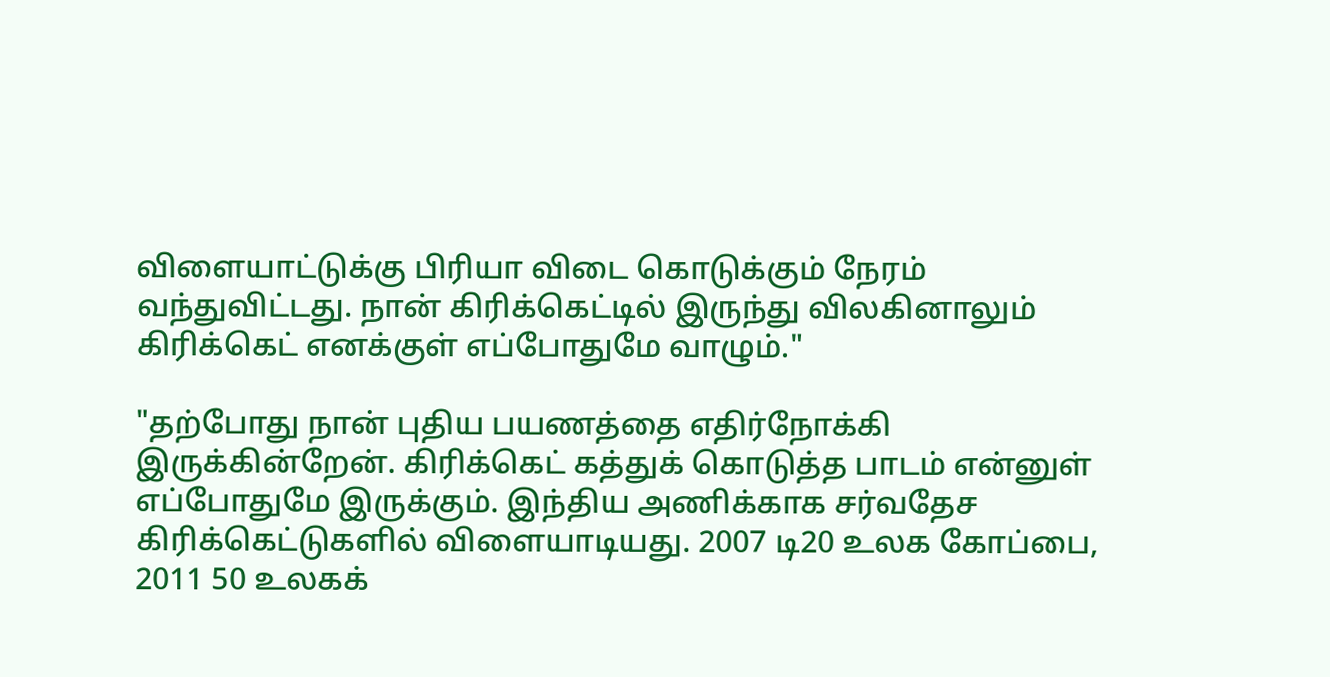விளையாட்டுக்கு பிரியா விடை கொடுக்கும் நேரம் வந்துவிட்டது. நான் கிரிக்கெட்டில் இருந்து விலகினாலும் கிரிக்கெட் எனக்குள் எப்போதுமே வாழும்."

"தற்போது நான் புதிய பயணத்தை எதிர்நோக்கி இருக்கின்றேன். கிரிக்கெட் கத்துக் கொடுத்த பாடம் என்னுள் எப்போதுமே இருக்கும். இந்திய அணிக்காக சர்வதேச கிரிக்கெட்டுகளில் விளையாடியது. 2007 டி20 உலக கோப்பை, 2011 50 உலகக்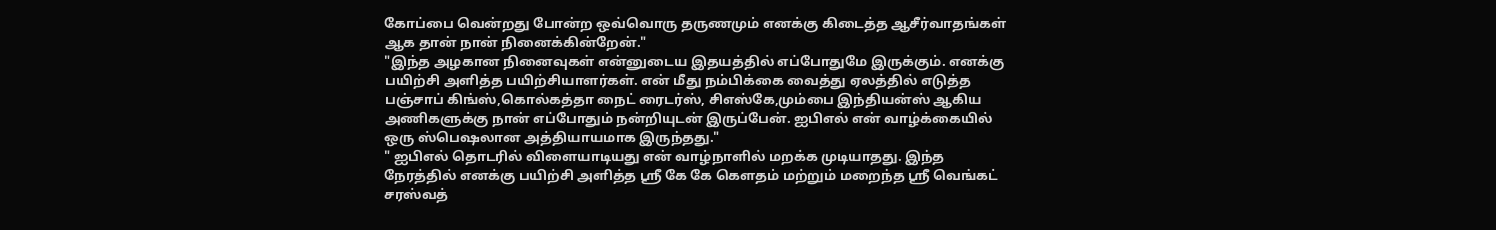கோப்பை வென்றது போன்ற ஒவ்வொரு தருணமும் எனக்கு கிடைத்த ஆசீர்வாதங்கள் ஆக தான் நான் நினைக்கின்றேன்."
"இந்த அழகான நினைவுகள் என்னுடைய இதயத்தில் எப்போதுமே இருக்கும். எனக்கு பயிற்சி அளித்த பயிற்சியாளர்கள். என் மீது நம்பிக்கை வைத்து ஏலத்தில் எடுத்த பஞ்சாப் கிங்ஸ்,கொல்கத்தா நைட் ரைடர்ஸ், சிஎஸ்கே,மும்பை இந்தியன்ஸ் ஆகிய அணிகளுக்கு நான் எப்போதும் நன்றியுடன் இருப்பேன். ஐபிஎல் என் வாழ்க்கையில் ஒரு ஸ்பெஷலான அத்தியாயமாக இருந்தது."
" ஐபிஎல் தொடரில் விளையாடியது என் வாழ்நாளில் மறக்க முடியாதது. இந்த நேரத்தில் எனக்கு பயிற்சி அளித்த ஸ்ரீ கே கே கௌதம் மற்றும் மறைந்த ஸ்ரீ வெங்கட் சரஸ்வத்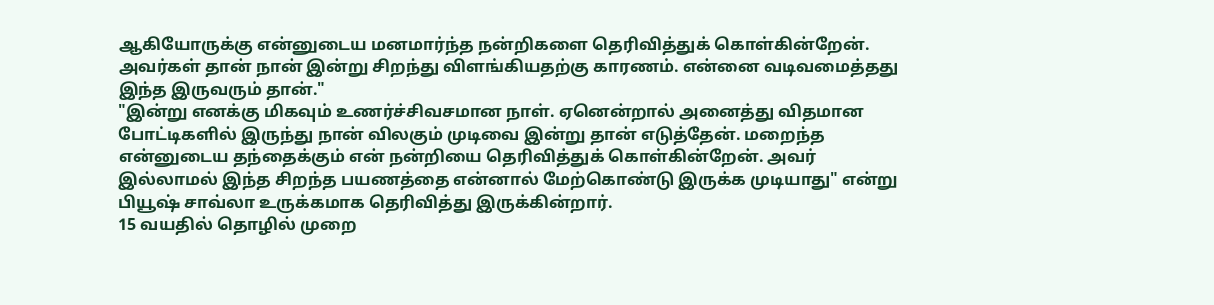ஆகியோருக்கு என்னுடைய மனமார்ந்த நன்றிகளை தெரிவித்துக் கொள்கின்றேன். அவர்கள் தான் நான் இன்று சிறந்து விளங்கியதற்கு காரணம். என்னை வடிவமைத்தது இந்த இருவரும் தான்."
"இன்று எனக்கு மிகவும் உணர்ச்சிவசமான நாள். ஏனென்றால் அனைத்து விதமான போட்டிகளில் இருந்து நான் விலகும் முடிவை இன்று தான் எடுத்தேன். மறைந்த என்னுடைய தந்தைக்கும் என் நன்றியை தெரிவித்துக் கொள்கின்றேன். அவர் இல்லாமல் இந்த சிறந்த பயணத்தை என்னால் மேற்கொண்டு இருக்க முடியாது" என்று பியூஷ் சாவ்லா உருக்கமாக தெரிவித்து இருக்கின்றார்.
15 வயதில் தொழில் முறை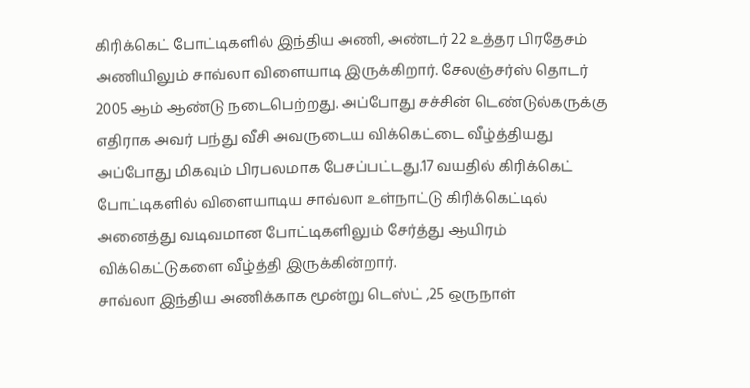கிரிக்கெட் போட்டிகளில் இந்திய அணி, அண்டர் 22 உத்தர பிரதேசம் அணியிலும் சாவ்லா விளையாடி இருக்கிறார். சேலஞ்சர்ஸ் தொடர் 2005 ஆம் ஆண்டு நடைபெற்றது. அப்போது சச்சின் டெண்டுல்கருக்கு எதிராக அவர் பந்து வீசி அவருடைய விக்கெட்டை வீழ்த்தியது அப்போது மிகவும் பிரபலமாக பேசப்பட்டது.17 வயதில் கிரிக்கெட் போட்டிகளில் விளையாடிய சாவ்லா உள்நாட்டு கிரிக்கெட்டில் அனைத்து வடிவமான போட்டிகளிலும் சேர்த்து ஆயிரம் விக்கெட்டுகளை வீழ்த்தி இருக்கின்றார்.
சாவ்லா இந்திய அணிக்காக மூன்று டெஸ்ட் ,25 ஒருநாள்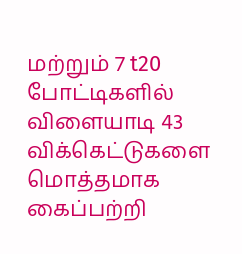மற்றும் 7 t20 போட்டிகளில் விளையாடி 43 விக்கெட்டுகளை மொத்தமாக கைப்பற்றி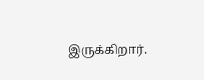இருக்கிறார்.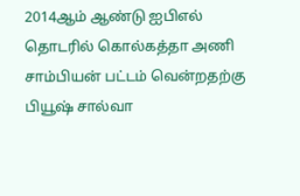2014ஆம் ஆண்டு ஐபிஎல் தொடரில் கொல்கத்தா அணி சாம்பியன் பட்டம் வென்றதற்கு பியூஷ் சால்வா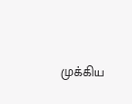முக்கிய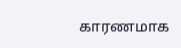காரணமாக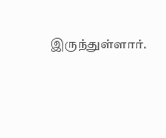இருந்துள்ளார்.